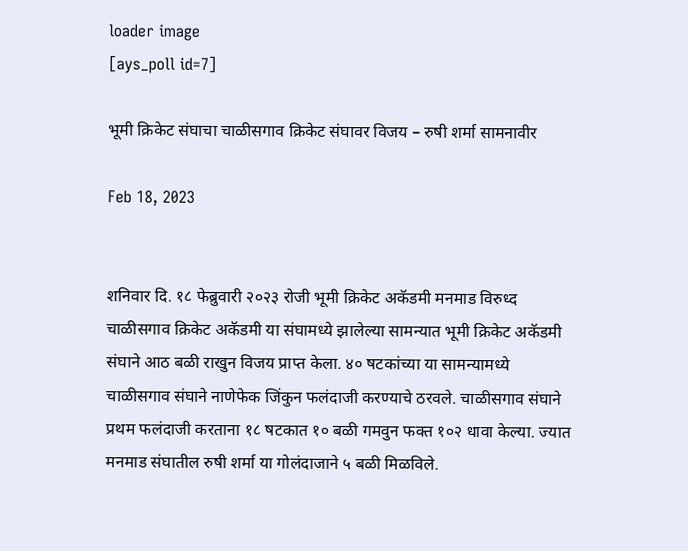loader image
[ays_poll id=7]

भूमी क्रिकेट संघाचा चाळीसगाव क्रिकेट संघावर विजय – रुषी शर्मा सामनावीर

Feb 18, 2023


शनिवार दि. १८ फेब्रुवारी २०२३ रोजी भूमी क्रिकेट अकॅडमी मनमाड विरुध्द चाळीसगाव क्रिकेट अकॅडमी या संघामध्ये झालेल्या सामन्यात भूमी क्रिकेट अकॅडमी संघाने आठ बळी राखुन विजय प्राप्त केला. ४० षटकांच्या या सामन्यामध्ये चाळीसगाव संघाने नाणेफेक जिंकुन फलंदाजी करण्याचे ठरवले. चाळीसगाव संघाने प्रथम फलंदाजी करताना १८ षटकात १० बळी गमवुन फक्त १०२ धावा केल्या. ज्यात मनमाड संघातील रुषी शर्मा या गोलंदाजाने ५ बळी मिळविले.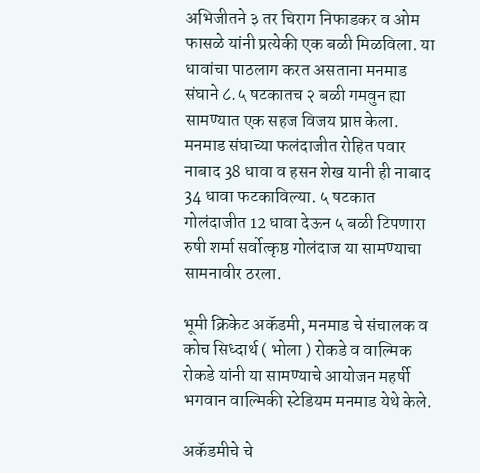अभिजीतने ३ तर चिराग निफाडकर व ओम फासळे यांनी प्रत्येकी एक बळी मिळविला. या धावांचा पाठलाग करत असताना मनमाड संघाने ८.५ षटकातच २ बळी गमवुन ह्या सामण्यात एक सहज विजय प्राप्त केला. मनमाड संघाच्या फलंदाजीत रोहित पवार नाबाद 38 धावा व हसन शेख यानी ही नाबाद 34 धावा फटकाविल्या. ५ षटकात गोलंदाजीत 12 धावा देऊन ५ बळी टिपणारा रुषी शर्मा सर्वोत्कृष्ठ गोलंदाज या सामण्याचा सामनावीर ठरला.

भूमी क्रिकेट अकॅडमी, मनमाड चे संचालक व कोच सिध्दार्थ ( भोला ) रोकडे व वाल्मिक रोकडे यांनी या सामण्याचे आयोजन महर्षी भगवान वाल्मिकी स्टेडियम मनमाड येथे केले.

अकॅडमीचे चे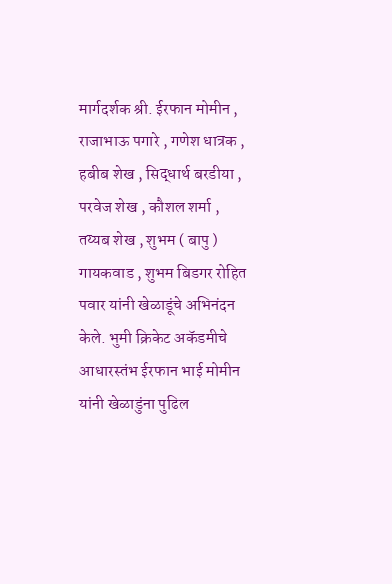मार्गदर्शक श्री. ईरफान मोमीन , राजाभाऊ पगारे , गणेश धात्रक , हबीब शेख , सिद्धार्थ बरडीया , परवेज शेख , कौशल शर्मा , तय्यब शेख , शुभम ( बापु ) गायकवाड , शुभम बिडगर रोहित पवार यांनी खेळाडूंचे अभिनंदन केले. भुमी क्रिकेट अकॅडमीचे आधारस्तंभ ईरफान भाई मोमीन यांनी खेळाडुंना पुढिल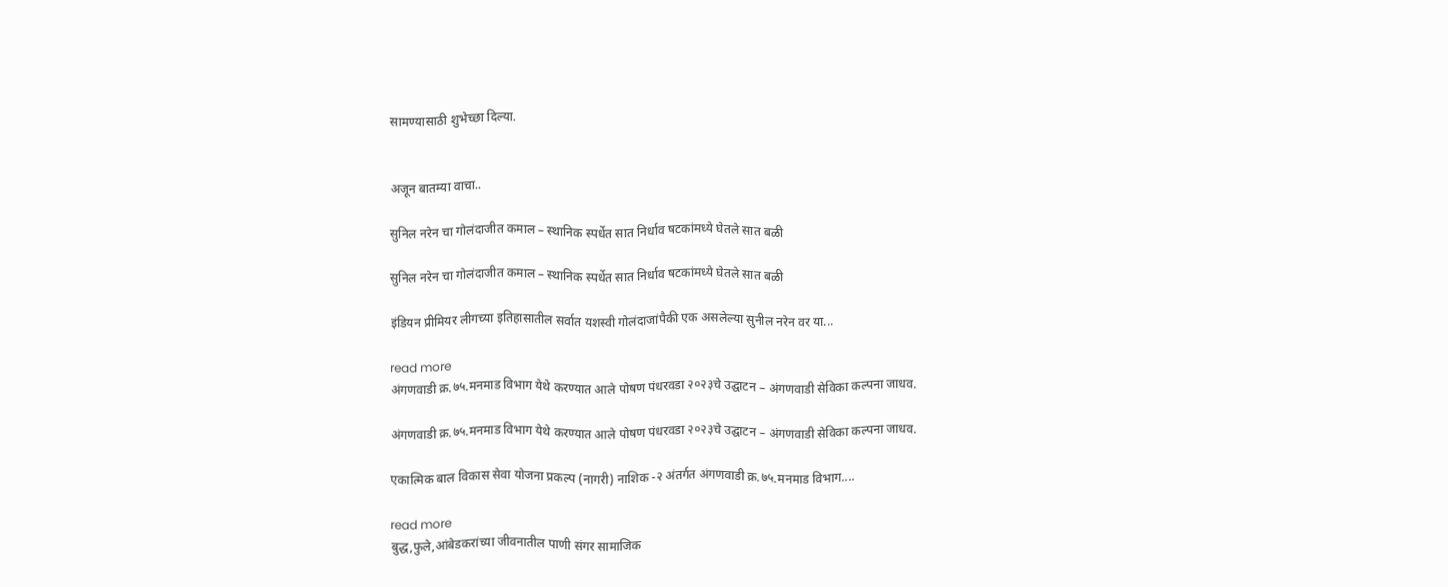सामण्यासाठी शुभेच्छा दिल्या.


अजून बातम्या वाचा..

सुनिल नरेन चा गोलंदाजीत कमाल – स्थानिक स्पर्धेत सात निर्धाव षटकांमध्ये घेतले सात बळी

सुनिल नरेन चा गोलंदाजीत कमाल – स्थानिक स्पर्धेत सात निर्धाव षटकांमध्ये घेतले सात बळी

इंडियन प्रीमियर लीगच्या इतिहासातील सर्वात यशस्वी गोलंदाजांपैकी एक असलेल्या सुनील नरेन वर या...

read more
अंगणवाडी क्र.७५.मनमाड विभाग येथे करण्यात आले पोषण पंधरवडा २०२३चे उद्घाटन – अंगणवाडी सेविका कल्पना जाधव.

अंगणवाडी क्र.७५.मनमाड विभाग येथे करण्यात आले पोषण पंधरवडा २०२३चे उद्घाटन – अंगणवाडी सेविका कल्पना जाधव.

एकात्मिक बाल विकास सेवा योजना प्रकल्प (नागरी) नाशिक -२ अंतर्गत अंगणवाडी क्र.७५.मनमाड विभाग....

read more
बुद्ध,फुले,आंबेडकरांच्या जीवनातील पाणी संगर सामाजिक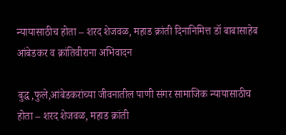न्यायासाठीच होता – शरद शेजवळ, महाड क्रांती दिनानिमित्त डॉ बाबासाहेब आंबेडकर व क्रांतिवीराना अभिवादन

बुद्ध,फुले,आंबेडकरांच्या जीवनातील पाणी संगर सामाजिक न्यायासाठीच होता – शरद शेजवळ, महाड क्रांती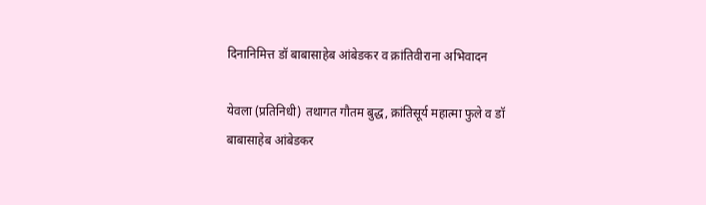दिनानिमित्त डॉ बाबासाहेब आंबेडकर व क्रांतिवीराना अभिवादन

येवला (प्रतिनिधी) तथागत गौतम बुद्ध, क्रांतिसूर्य महात्मा फुले व डॉ बाबासाहेब आंबेडकर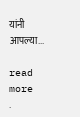यांनी आपल्या...

read more
.